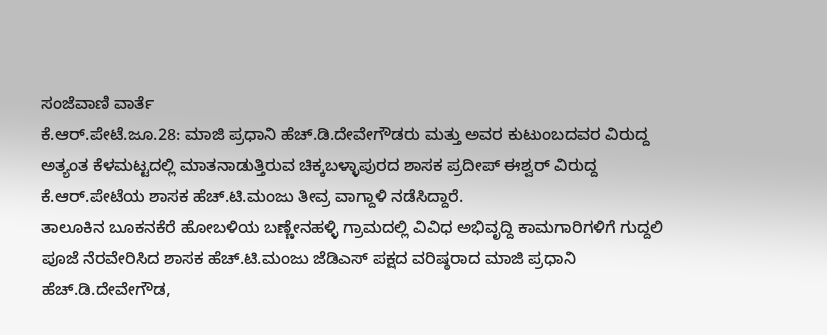ಸಂಜೆವಾಣಿ ವಾರ್ತೆ
ಕೆ.ಆರ್.ಪೇಟೆ.ಜೂ.28: ಮಾಜಿ ಪ್ರಧಾನಿ ಹೆಚ್.ಡಿ.ದೇವೇಗೌಡರು ಮತ್ತು ಅವರ ಕುಟುಂಬದವರ ವಿರುದ್ದ ಅತ್ಯಂತ ಕೆಳಮಟ್ಟದಲ್ಲಿ ಮಾತನಾಡುತ್ತಿರುವ ಚಿಕ್ಕಬಳ್ಳಾಪುರದ ಶಾಸಕ ಪ್ರದೀಪ್ ಈಶ್ವರ್ ವಿರುದ್ದ ಕೆ.ಆರ್.ಪೇಟೆಯ ಶಾಸಕ ಹೆಚ್.ಟಿ.ಮಂಜು ತೀವ್ರ ವಾಗ್ದಾಳಿ ನಡೆಸಿದ್ದಾರೆ.
ತಾಲೂಕಿನ ಬೂಕನಕೆರೆ ಹೋಬಳಿಯ ಬಣ್ಣೇನಹಳ್ಳಿ ಗ್ರಾಮದಲ್ಲಿ ವಿವಿಧ ಅಭಿವೃದ್ದಿ ಕಾಮಗಾರಿಗಳಿಗೆ ಗುದ್ದಲಿ ಪೂಜೆ ನೆರವೇರಿಸಿದ ಶಾಸಕ ಹೆಚ್.ಟಿ.ಮಂಜು ಜೆಡಿಎಸ್ ಪಕ್ಷದ ವರಿಷ್ಠರಾದ ಮಾಜಿ ಪ್ರಧಾನಿ ಹೆಚ್.ಡಿ.ದೇವೇಗೌಡ,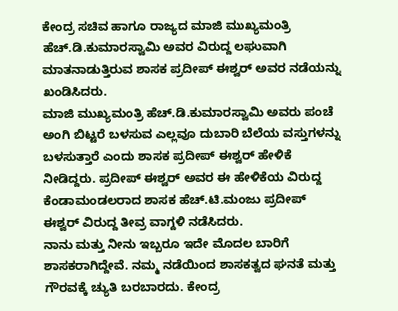ಕೇಂದ್ರ ಸಚಿವ ಹಾಗೂ ರಾಜ್ಯದ ಮಾಜಿ ಮುಖ್ಯಮಂತ್ರಿ ಹೆಚ್.ಡಿ.ಕುಮಾರಸ್ವಾಮಿ ಅವರ ವಿರುದ್ದ ಲಘುವಾಗಿ ಮಾತನಾಡುತ್ತಿರುವ ಶಾಸಕ ಪ್ರದೀಪ್ ಈಶ್ವರ್ ಅವರ ನಡೆಯನ್ನು ಖಂಡಿಸಿದರು.
ಮಾಜಿ ಮುಖ್ಯಮಂತ್ರಿ ಹೆಚ್.ಡಿ.ಕುಮಾರಸ್ವಾಮಿ ಅವರು ಪಂಚೆ ಅಂಗಿ ಬಿಟ್ಟರೆ ಬಳಸುವ ಎಲ್ಲವೂ ದುಬಾರಿ ಬೆಲೆಯ ವಸ್ತುಗಳನ್ನು ಬಳಸುತ್ತಾರೆ ಎಂದು ಶಾಸಕ ಪ್ರದೀಪ್ ಈಶ್ವರ್ ಹೇಳಿಕೆ ನೀಡಿದ್ದರು. ಪ್ರದೀಪ್ ಈಶ್ವರ್ ಅವರ ಈ ಹೇಳಿಕೆಯ ವಿರುದ್ದ ಕೆಂಡಾಮಂಡಲರಾದ ಶಾಸಕ ಹೆಚ್.ಟಿ.ಮಂಜು ಪ್ರದೀಪ್ ಈಶ್ವರ್ ವಿರುದ್ದ ತೀವ್ರ ವಾಗ್ದಳಿ ನಡೆಸಿದರು.
ನಾನು ಮತ್ತು ನೀನು ಇಬ್ಬರೂ ಇದೇ ಮೊದಲ ಬಾರಿಗೆ ಶಾಸಕರಾಗಿದ್ದೇವೆ. ನಮ್ಮ ನಡೆಯಿಂದ ಶಾಸಕತ್ವದ ಘನತೆ ಮತ್ತು ಗೌರವಕ್ಕೆ ಚ್ಯುತಿ ಬರಬಾರದು. ಕೇಂದ್ರ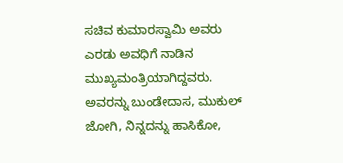ಸಚಿವ ಕುಮಾರಸ್ವಾಮಿ ಅವರು ಎರಡು ಅವಧಿಗೆ ನಾಡಿನ ಮುಖ್ಯಮಂತ್ರಿಯಾಗಿದ್ದವರು. ಅವರನ್ನು ಬುಂಡೇದಾಸ, ಮುಕುಲ್ ಜೋಗಿ, ನಿನ್ನದನ್ನು ಹಾಸಿಕೋ,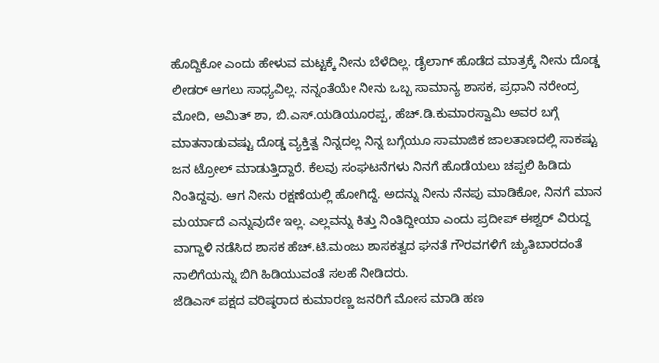ಹೊದ್ದಿಕೋ ಎಂದು ಹೇಳುವ ಮಟ್ಟಕ್ಕೆ ನೀನು ಬೆಳೆದಿಲ್ಲ. ಡೈಲಾಗ್ ಹೊಡೆದ ಮಾತ್ರಕ್ಕೆ ನೀನು ದೊಡ್ಡ ಲೀಡರ್ ಆಗಲು ಸಾಧ್ಯವಿಲ್ಲ. ನನ್ನಂತೆಯೇ ನೀನು ಒಬ್ಬ ಸಾಮಾನ್ಯ ಶಾಸಕ, ಪ್ರಧಾನಿ ನರೇಂದ್ರ ಮೋದಿ, ಅಮಿತ್ ಶಾ, ಬಿ.ಎಸ್.ಯಡಿಯೂರಪ್ಪ, ಹೆಚ್.ಡಿ.ಕುಮಾರಸ್ವಾಮಿ ಅವರ ಬಗ್ಗೆ ಮಾತನಾಡುವಷ್ಟು ದೊಡ್ಡ ವ್ಯಕ್ತಿತ್ವ ನಿನ್ನದಲ್ಲ ನಿನ್ನ ಬಗ್ಗೆಯೂ ಸಾಮಾಜಿಕ ಜಾಲತಾಣದಲ್ಲಿ ಸಾಕಷ್ಟು ಜನ ಟ್ರೋಲ್ ಮಾಡುತ್ತಿದ್ದಾರೆ. ಕೆಲವು ಸಂಘಟನೆಗಳು ನಿನಗೆ ಹೊಡೆಯಲು ಚಪ್ಪಲಿ ಹಿಡಿದು ನಿಂತಿದ್ದವು. ಆಗ ನೀನು ರಕ್ಷಣೆಯಲ್ಲಿ ಹೋಗಿದ್ದೆ. ಅದನ್ನು ನೀನು ನೆನಪು ಮಾಡಿಕೋ, ನಿನಗೆ ಮಾನ ಮರ್ಯಾದೆ ಎನ್ನುವುದೇ ಇಲ್ಲ. ಎಲ್ಲವನ್ನು ಕಿತ್ತು ನಿಂತಿದ್ದೀಯಾ ಎಂದು ಪ್ರದೀಪ್ ಈಶ್ವರ್ ವಿರುದ್ದ ವಾಗ್ದಾಳಿ ನಡೆಸಿದ ಶಾಸಕ ಹೆಚ್.ಟಿ.ಮಂಜು ಶಾಸಕತ್ವದ ಘನತೆ ಗೌರವಗಳಿಗೆ ಚ್ಯುತಿಬಾರದಂತೆ ನಾಲಿಗೆಯನ್ನು ಬಿಗಿ ಹಿಡಿಯುವಂತೆ ಸಲಹೆ ನೀಡಿದರು.
ಜೆಡಿಎಸ್ ಪಕ್ಷದ ವರಿಷ್ಠರಾದ ಕುಮಾರಣ್ಣ ಜನರಿಗೆ ಮೋಸ ಮಾಡಿ ಹಣ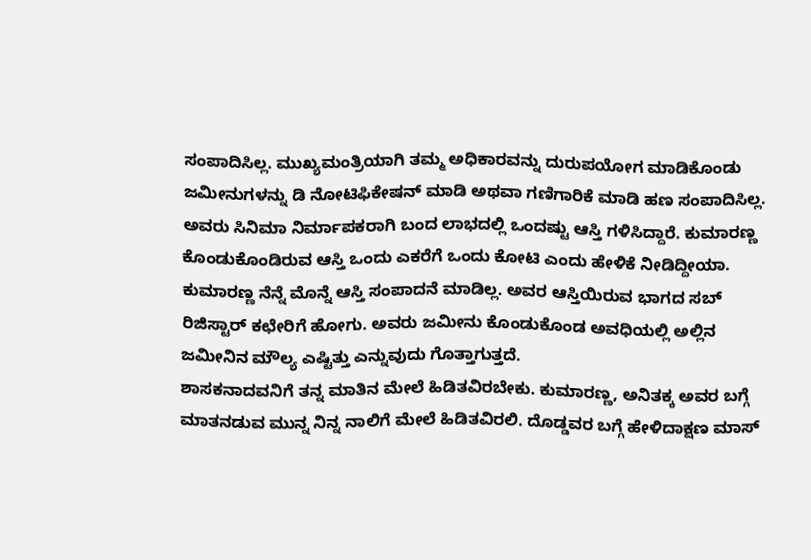ಸಂಪಾದಿಸಿಲ್ಲ. ಮುಖ್ಯಮಂತ್ರಿಯಾಗಿ ತಮ್ಮ ಅಧಿಕಾರವನ್ನು ದುರುಪಯೋಗ ಮಾಡಿಕೊಂಡು ಜಮೀನುಗಳನ್ನು ಡಿ ನೋಟಿಫಿಕೇಷನ್ ಮಾಡಿ ಅಥವಾ ಗಣಿಗಾರಿಕೆ ಮಾಡಿ ಹಣ ಸಂಪಾದಿಸಿಲ್ಲ. ಅವರು ಸಿನಿಮಾ ನಿರ್ಮಾಪಕರಾಗಿ ಬಂದ ಲಾಭದಲ್ಲಿ ಒಂದಷ್ಟು ಆಸ್ತಿ ಗಳಿಸಿದ್ದಾರೆ. ಕುಮಾರಣ್ಣ ಕೊಂಡುಕೊಂಡಿರುವ ಆಸ್ತಿ ಒಂದು ಎಕರೆಗೆ ಒಂದು ಕೋಟಿ ಎಂದು ಹೇಳಿಕೆ ನೀಡಿದ್ದೀಯಾ. ಕುಮಾರಣ್ಣ ನೆನ್ನೆ ಮೊನ್ನೆ ಆಸ್ತಿ ಸಂಪಾದನೆ ಮಾಡಿಲ್ಲ. ಅವರ ಆಸ್ತಿಯಿರುವ ಭಾಗದ ಸಬ್ ರಿಜಿಸ್ಟಾರ್ ಕಛೇರಿಗೆ ಹೋಗು. ಅವರು ಜಮೀನು ಕೊಂಡುಕೊಂಡ ಅವಧಿಯಲ್ಲಿ ಅಲ್ಲಿನ ಜಮೀನಿನ ಮೌಲ್ಯ ಎಷ್ಟಿತ್ತು ಎನ್ನುವುದು ಗೊತ್ತಾಗುತ್ತದೆ.
ಶಾಸಕನಾದವನಿಗೆ ತನ್ನ ಮಾತಿನ ಮೇಲೆ ಹಿಡಿತವಿರಬೇಕು. ಕುಮಾರಣ್ಣ, ಅನಿತಕ್ಕ ಅವರ ಬಗ್ಗೆ ಮಾತನಡುವ ಮುನ್ನ ನಿನ್ನ ನಾಲಿಗೆ ಮೇಲೆ ಹಿಡಿತವಿರಲಿ. ದೊಡ್ಡವರ ಬಗ್ಗೆ ಹೇಳಿದಾಕ್ಷಣ ಮಾಸ್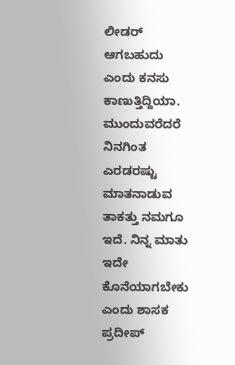ಲೀಡರ್ ಆಗಬಹುದು ಎಂದು ಕನಸು ಕಾಣುತ್ತಿದ್ದಿಯಾ. ಮುಂದುವರೆದರೆ ನಿನಗಿಂತ ಎರಡರಷ್ಟು ಮಾತನಾಡುವ ತಾಕತ್ತು ನಮಗೂ ಇದೆ. ನಿನ್ನ ಮಾತು ಇದೇ ಕೊನೆಯಾಗಬೇಕು ಎಂದು ಶಾಸಕ ಪ್ರದೀಪ್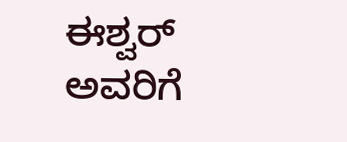ಈಶ್ವರ್ ಅವರಿಗೆ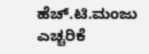ಹೆಚ್.ಟಿ.ಮಂಜು ಎಚ್ಚರಿಕೆ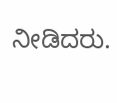ನೀಡಿದರು.